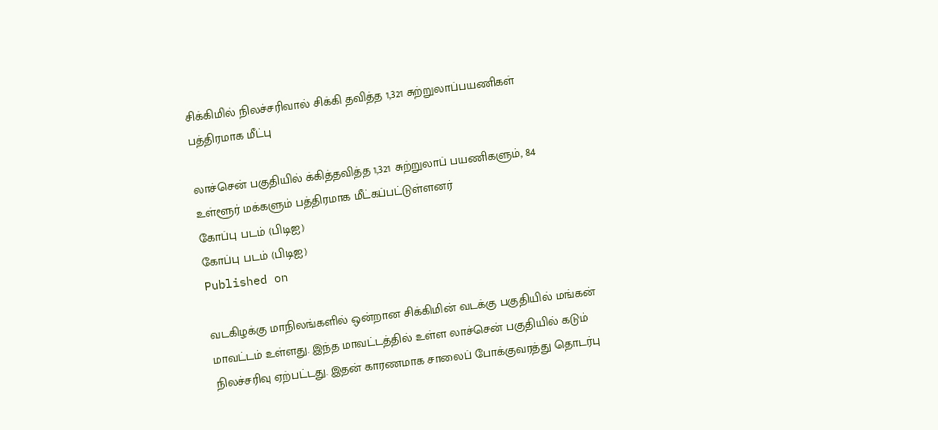சிக்கிமில் நிலச்சரிவால் சிக்கி தவித்த 1,321 சுற்றுலாப்பயணிகள் பத்திரமாக மீட்பு

லாச்சென் பகுதியில் க்கித்தவித்த 1,321 சுற்றுலாப் பயணிகளும், 84 உள்ளூர் மக்களும் பத்திரமாக மீட்கப்பட்டுள்ளனர்
கோப்பு படம் (பிடிஐ)
கோப்பு படம் (பிடிஐ)
Published on

வடகிழக்கு மாநிலங்களில் ஒன்றான சிக்கிமின் வடக்கு பகுதியில் மங்கன் மாவட்டம் உள்ளது. இந்த மாவட்டத்தில் உள்ள லாச்சென் பகுதியில் கடும் நிலச்சரிவு ஏற்பட்டது. இதன் காரணமாக சாலைப் போக்குவரத்து தொடர்பு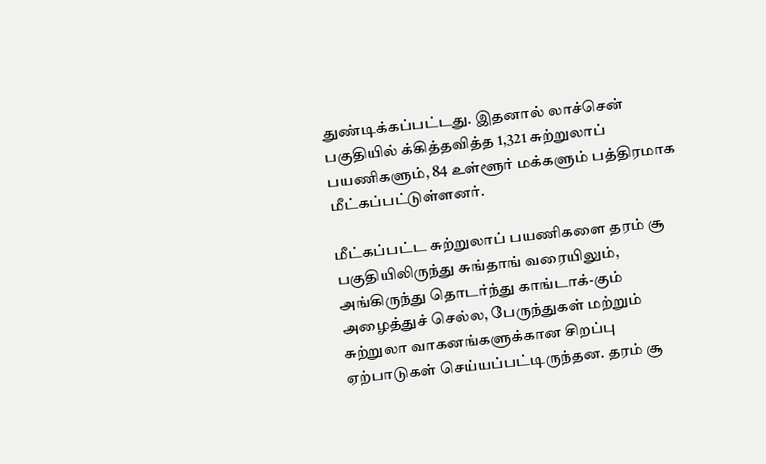துண்டிக்கப்பட்டது. இதனால் லாச்சென் பகுதியில் க்கித்தவித்த 1,321 சுற்றுலாப் பயணிகளும், 84 உள்ளூர் மக்களும் பத்திரமாக மீட்கப்பட்டுள்ளனர்.

மீட்கப்பட்ட சுற்றுலாப் பயணிகளை தரம் சூ பகுதியிலிருந்து சுங்தாங் வரையிலும், அங்கிருந்து தொடர்ந்து காங்டாக்-கும் அழைத்துச் செல்ல, பேருந்துகள் மற்றும் சுற்றுலா வாகனங்களுக்கான சிறப்பு ஏற்பாடுகள் செய்யப்பட்டிருந்தன. தரம் சூ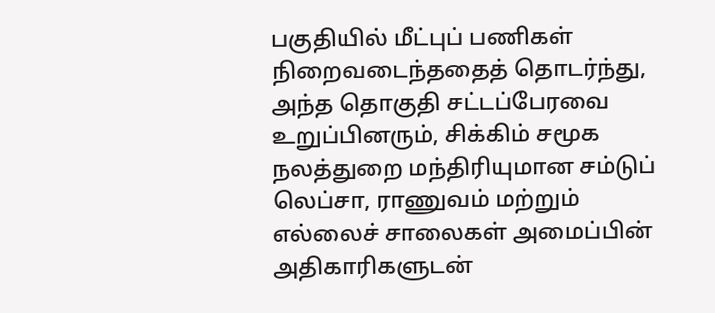பகுதியில் மீட்புப் பணிகள் நிறைவடைந்ததைத் தொடர்ந்து, அந்த தொகுதி சட்டப்பேரவை உறுப்பினரும், சிக்கிம் சமூக நலத்துறை மந்திரியுமான சம்டுப் லெப்சா, ராணுவம் மற்றும் எல்லைச் சாலைகள் அமைப்பின் அதிகாரிகளுடன்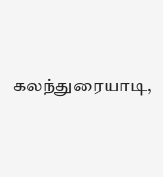கலந்துரையாடி,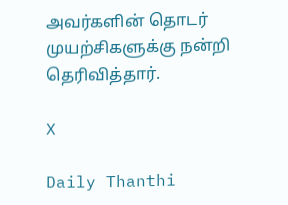அவர்களின் தொடர் முயற்சிகளுக்கு நன்றி தெரிவித்தார்.

X

Daily Thanthi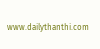www.dailythanthi.com